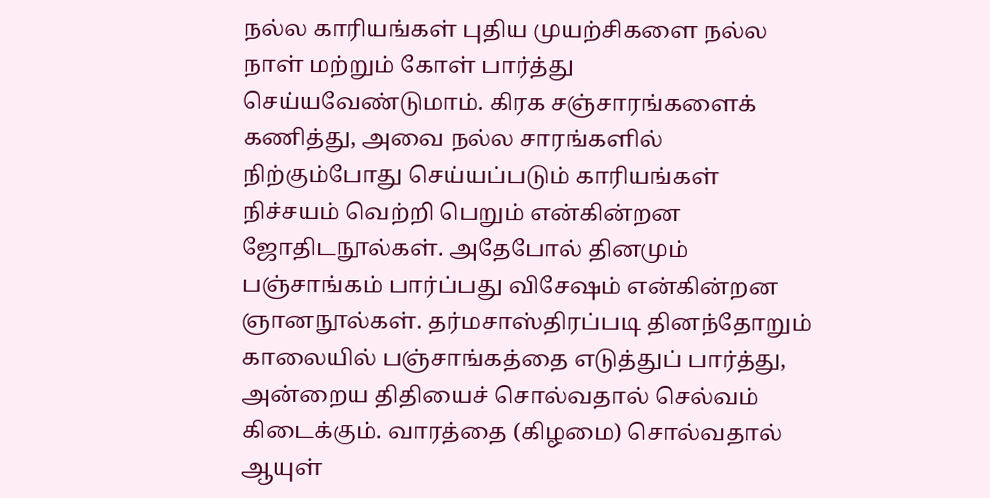நல்ல காரியங்கள் புதிய முயற்சிகளை நல்ல நாள் மற்றும் கோள் பார்த்து செய்யவேண்டுமாம். கிரக சஞ்சாரங்களைக் கணித்து, அவை நல்ல சாரங்களில் நிற்கும்போது செய்யப்படும் காரியங்கள் நிச்சயம் வெற்றி பெறும் என்கின்றன ஜோதிடநூல்கள். அதேபோல் தினமும் பஞ்சாங்கம் பார்ப்பது விசேஷம் என்கின்றன ஞானநூல்கள். தர்மசாஸ்திரப்படி தினந்தோறும் காலையில் பஞ்சாங்கத்தை எடுத்துப் பார்த்து, அன்றைய திதியைச் சொல்வதால் செல்வம் கிடைக்கும். வாரத்தை (கிழமை) சொல்வதால் ஆயுள்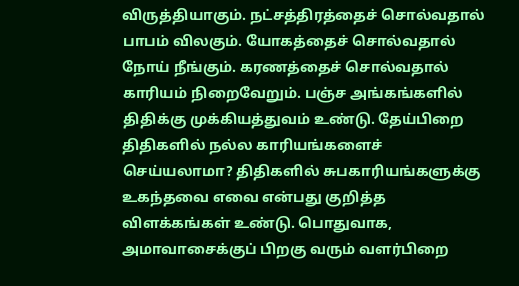விருத்தியாகும். நட்சத்திரத்தைச் சொல்வதால் பாபம் விலகும். யோகத்தைச் சொல்வதால் நோய் நீங்கும். கரணத்தைச் சொல்வதால் காரியம் நிறைவேறும். பஞ்ச அங்கங்களில் திதிக்கு முக்கியத்துவம் உண்டு. தேய்பிறை திதிகளில் நல்ல காரியங்களைச் செய்யலாமா? திதிகளில் சுபகாரியங்களுக்கு உகந்தவை எவை என்பது குறித்த விளக்கங்கள் உண்டு. பொதுவாக, அமாவாசைக்குப் பிறகு வரும் வளர்பிறை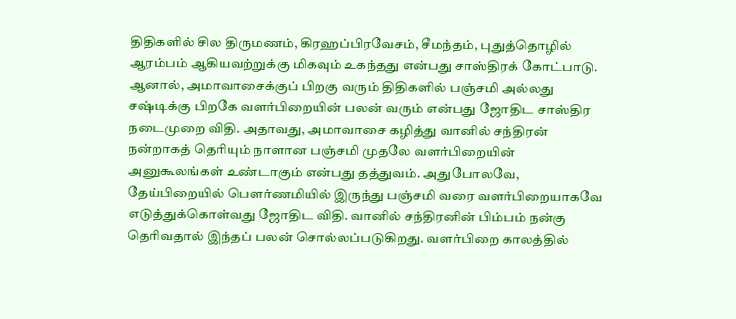திதிகளில் சில திருமணம், கிரஹப்பிரவேசம், சீமந்தம், புதுத்தொழில் ஆரம்பம் ஆகியவற்றுக்கு மிகவும் உகந்தது என்பது சாஸ்திரக் கோட்பாடு. ஆனால், அமாவாசைக்குப் பிறகு வரும் திதிகளில் பஞ்சமி அல்லது சஷ்டிக்கு பிறகே வளர்பிறையின் பலன் வரும் என்பது ஜோதிட சாஸ்திர நடைமுறை விதி. அதாவது, அமாவாசை கழித்து வானில் சந்திரன் நன்றாகத் தெரியும் நாளான பஞ்சமி முதலே வளர்பிறையின் அனுகூலங்கள் உண்டாகும் என்பது தத்துவம். அதுபோலவே, தேய்பிறையில் பௌர்ணமியில் இருந்து பஞ்சமி வரை வளர்பிறையாகவே எடுத்துக்கொள்வது ஜோதிட விதி. வானில் சந்திரனின் பிம்பம் நன்கு தெரிவதால் இந்தப் பலன் சொல்லப்படுகிறது. வளர்பிறை காலத்தில்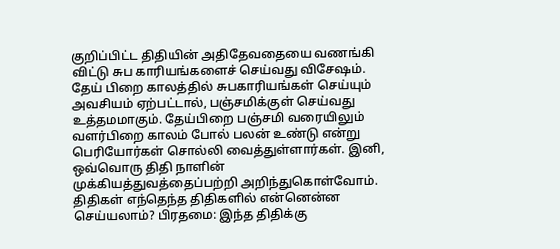குறிப்பிட்ட திதியின் அதிதேவதையை வணங்கி விட்டு சுப காரியங்களைச் செய்வது விசேஷம். தேய் பிறை காலத்தில் சுபகாரியங்கள் செய்யும் அவசியம் ஏற்பட்டால், பஞ்சமிக்குள் செய்வது உத்தமமாகும். தேய்பிறை பஞ்சமி வரையிலும் வளர்பிறை காலம் போல் பலன் உண்டு என்று பெரியோர்கள் சொல்லி வைத்துள்ளார்கள். இனி, ஒவ்வொரு திதி நாளின் முக்கியத்துவத்தைப்பற்றி அறிந்துகொள்வோம். திதிகள் எந்தெந்த திதிகளில் என்னென்ன செய்யலாம்? பிரதமை: இந்த திதிக்கு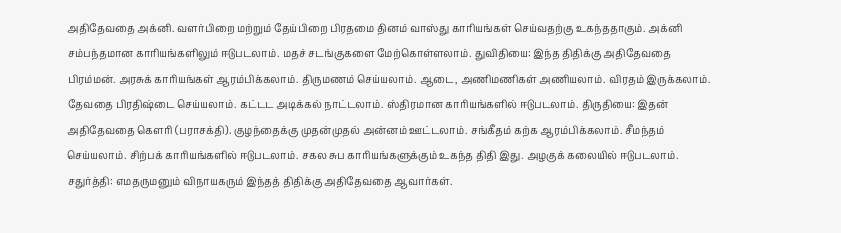அதிதேவதை அக்னி. வளர்பிறை மற்றும் தேய்பிறை பிரதமை தினம் வாஸ்து காரியங்கள் செய்வதற்கு உகந்ததாகும். அக்னி சம்பந்தமான காரியங்களிலும் ஈடுபடலாம். மதச் சடங்குகளை மேற்கொள்ளலாம். துவிதியை: இந்த திதிக்கு அதிதேவதை பிரம்மன். அரசுக் காரியங்கள் ஆரம்பிக்கலாம். திருமணம் செய்யலாம். ஆடை, அணிமணிகள் அணியலாம். விரதம் இருக்கலாம். தேவதை பிரதிஷ்டை செய்யலாம். கட்டட அடிக்கல் நாட்டலாம். ஸ்திரமான காரியங்களில் ஈடுபடலாம். திருதியை: இதன் அதிதேவதை கௌரி (பராசக்தி). குழந்தைக்கு முதன்முதல் அன்னம் ஊட்டலாம். சங்கீதம் கற்க ஆரம்பிக்கலாம். சீமந்தம் செய்யலாம். சிற்பக் காரியங்களில் ஈடுபடலாம். சகல சுப காரியங்களுக்கும் உகந்த திதி இது. அழகுக் கலையில் ஈடுபடலாம். சதுர்த்தி: எமதருமனும் விநாயகரும் இந்தத் திதிக்கு அதிதேவதை ஆவார்கள்.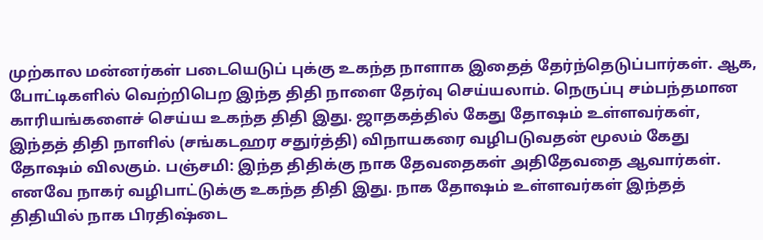முற்கால மன்னர்கள் படையெடுப் புக்கு உகந்த நாளாக இதைத் தேர்ந்தெடுப்பார்கள். ஆக, போட்டிகளில் வெற்றிபெற இந்த திதி நாளை தேர்வு செய்யலாம். நெருப்பு சம்பந்தமான காரியங்களைச் செய்ய உகந்த திதி இது. ஜாதகத்தில் கேது தோஷம் உள்ளவர்கள், இந்தத் திதி நாளில் (சங்கடஹர சதுர்த்தி) விநாயகரை வழிபடுவதன் மூலம் கேது தோஷம் விலகும். பஞ்சமி: இந்த திதிக்கு நாக தேவதைகள் அதிதேவதை ஆவார்கள். எனவே நாகர் வழிபாட்டுக்கு உகந்த திதி இது. நாக தோஷம் உள்ளவர்கள் இந்தத் திதியில் நாக பிரதிஷ்டை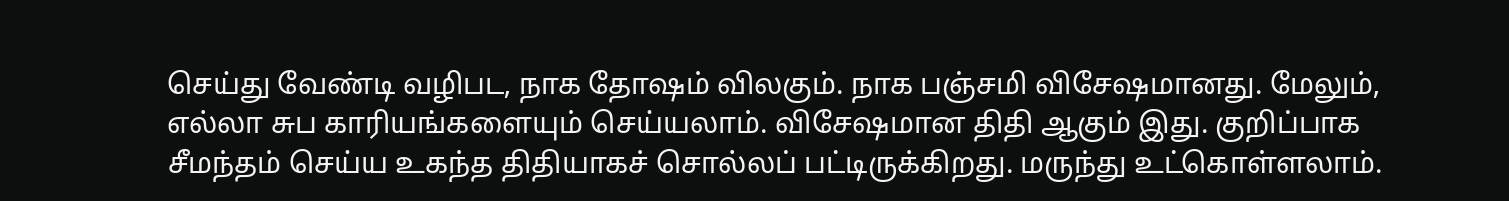செய்து வேண்டி வழிபட, நாக தோஷம் விலகும். நாக பஞ்சமி விசேஷமானது. மேலும், எல்லா சுப காரியங்களையும் செய்யலாம். விசேஷமான திதி ஆகும் இது. குறிப்பாக சீமந்தம் செய்ய உகந்த திதியாகச் சொல்லப் பட்டிருக்கிறது. மருந்து உட்கொள்ளலாம்.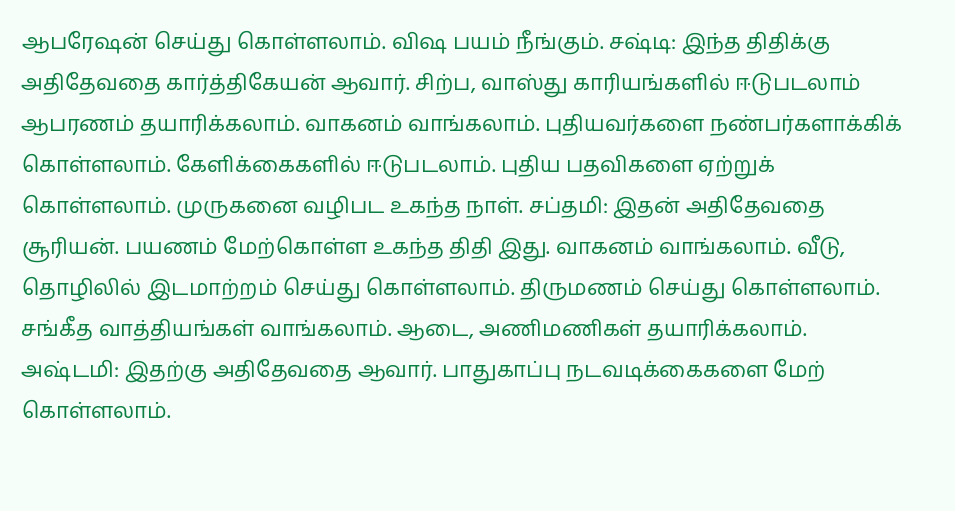ஆபரேஷன் செய்து கொள்ளலாம். விஷ பயம் நீங்கும். சஷ்டி: இந்த திதிக்கு அதிதேவதை கார்த்திகேயன் ஆவார். சிற்ப, வாஸ்து காரியங்களில் ஈடுபடலாம் ஆபரணம் தயாரிக்கலாம். வாகனம் வாங்கலாம். புதியவர்களை நண்பர்களாக்கிக் கொள்ளலாம். கேளிக்கைகளில் ஈடுபடலாம். புதிய பதவிகளை ஏற்றுக் கொள்ளலாம். முருகனை வழிபட உகந்த நாள். சப்தமி: இதன் அதிதேவதை சூரியன். பயணம் மேற்கொள்ள உகந்த திதி இது. வாகனம் வாங்கலாம். வீடு, தொழிலில் இடமாற்றம் செய்து கொள்ளலாம். திருமணம் செய்து கொள்ளலாம். சங்கீத வாத்தியங்கள் வாங்கலாம். ஆடை, அணிமணிகள் தயாரிக்கலாம். அஷ்டமி: இதற்கு அதிதேவதை ஆவார். பாதுகாப்பு நடவடிக்கைகளை மேற் கொள்ளலாம்.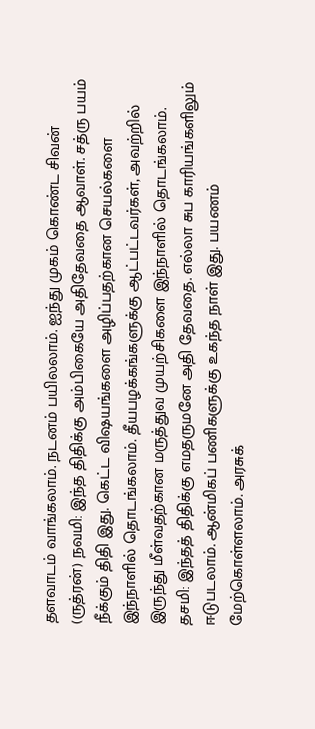தளவாடம் வாங்கலாம். நடனம் பயிலலாம். ஐந்து முகம் கொண்ட சிவன் (ருத்ரன்) நவமி: இந்த திதிக்கு அம்பிகையே அதிதேவதை ஆவாள். சத்ரு பயம் நீக்கும் திதி இது. கெட்ட விஷயங்களை அழிப்பதற்கான செயல்களை இந்நாளில் தொடங்கலாம். தீயபழக்கங்களுக்கு ஆட்பட்டவர்கள், அவற்றில் இருந்து மீள்வதற்கான மருத்துவ முயற்சிகளை இந்நாளில் தொடங்கலாம். தசமி: இந்தத் திதிக்கு எமதருமனே அதி தேவதை. எல்லா சுப காரியங்களிலும் ஈடுபடலாம். ஆன்மிகப் பணிகளுக்கு உகந்த நாள் இது. பயணம் மேற்கொள்ளலாம். அரசுக்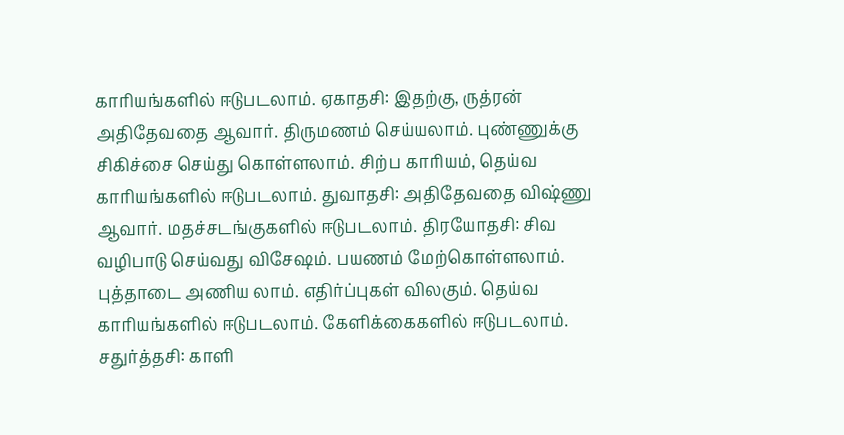காரியங்களில் ஈடுபடலாம். ஏகாதசி: இதற்கு, ருத்ரன் அதிதேவதை ஆவார். திருமணம் செய்யலாம். புண்ணுக்கு சிகிச்சை செய்து கொள்ளலாம். சிற்ப காரியம், தெய்வ காரியங்களில் ஈடுபடலாம். துவாதசி: அதிதேவதை விஷ்ணு ஆவார். மதச்சடங்குகளில் ஈடுபடலாம். திரயோதசி: சிவ வழிபாடு செய்வது விசேஷம். பயணம் மேற்கொள்ளலாம். புத்தாடை அணிய லாம். எதிர்ப்புகள் விலகும். தெய்வ காரியங்களில் ஈடுபடலாம். கேளிக்கைகளில் ஈடுபடலாம். சதுர்த்தசி: காளி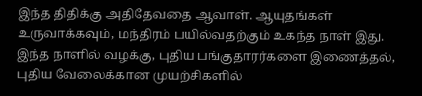இந்த திதிக்கு அதிதேவதை ஆவாள். ஆயுதங்கள் உருவாக்கவும், மந்திரம் பயில்வதற்கும் உகந்த நாள் இது. இந்த நாளில் வழக்கு, புதிய பங்குதாரர்களை இணைத்தல், புதிய வேலைக்கான முயற்சிகளில்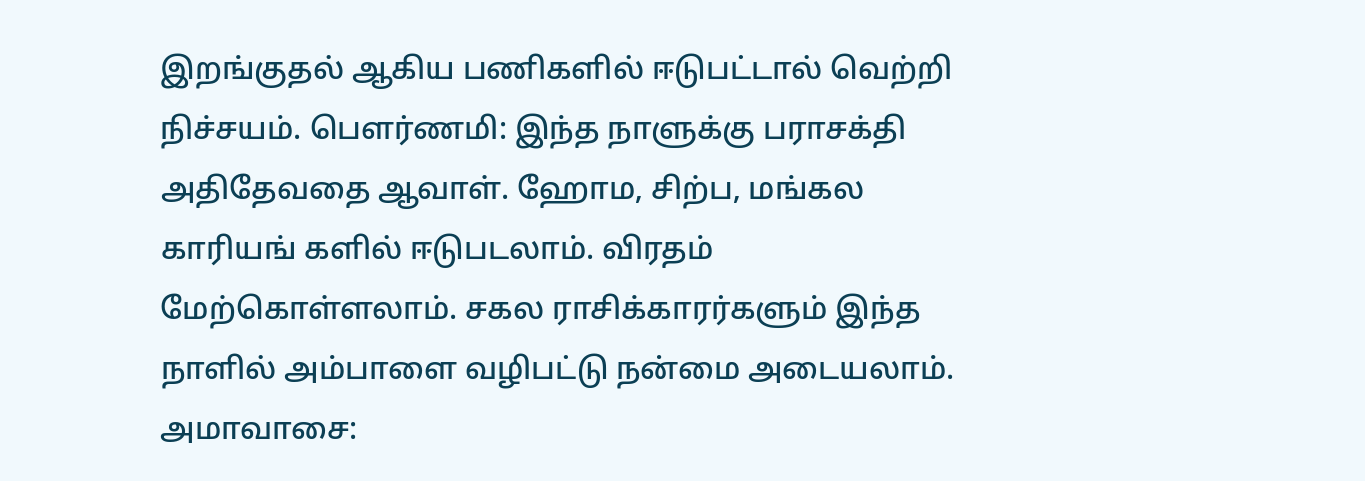இறங்குதல் ஆகிய பணிகளில் ஈடுபட்டால் வெற்றி நிச்சயம். பௌர்ணமி: இந்த நாளுக்கு பராசக்தி அதிதேவதை ஆவாள். ஹோம, சிற்ப, மங்கல காரியங் களில் ஈடுபடலாம். விரதம் மேற்கொள்ளலாம். சகல ராசிக்காரர்களும் இந்த நாளில் அம்பாளை வழிபட்டு நன்மை அடையலாம். அமாவாசை: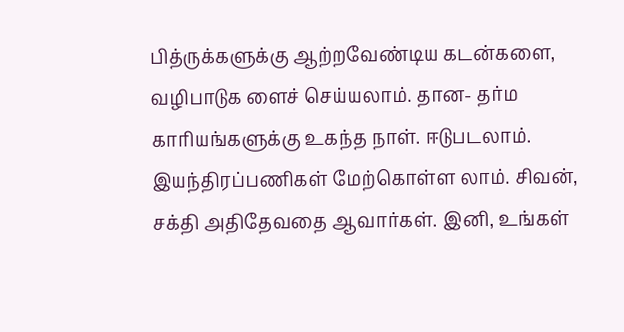பித்ருக்களுக்கு ஆற்றவேண்டிய கடன்களை, வழிபாடுக ளைச் செய்யலாம். தான- தர்ம காரியங்களுக்கு உகந்த நாள். ஈடுபடலாம். இயந்திரப்பணிகள் மேற்கொள்ள லாம். சிவன், சக்தி அதிதேவதை ஆவார்கள். இனி, உங்கள்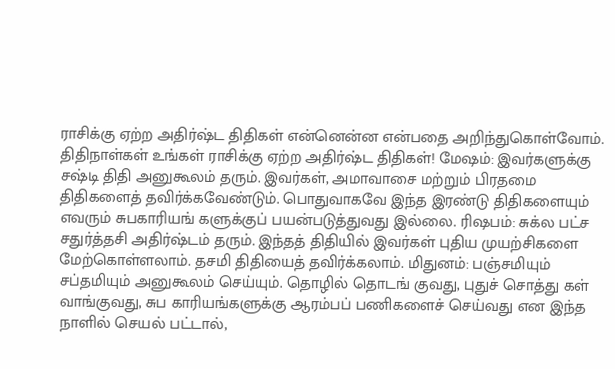ராசிக்கு ஏற்ற அதிர்ஷ்ட திதிகள் என்னென்ன என்பதை அறிந்துகொள்வோம். திதிநாள்கள் உங்கள் ராசிக்கு ஏற்ற அதிர்ஷ்ட திதிகள்! மேஷம்: இவர்களுக்கு சஷ்டி திதி அனுகூலம் தரும். இவர்கள், அமாவாசை மற்றும் பிரதமை திதிகளைத் தவிர்க்கவேண்டும். பொதுவாகவே இந்த இரண்டு திதிகளையும் எவரும் சுபகாரியங் களுக்குப் பயன்படுத்துவது இல்லை. ரிஷபம்: சுக்ல பட்ச சதுர்த்தசி அதிர்ஷ்டம் தரும். இந்தத் திதியில் இவர்கள் புதிய முயற்சிகளை மேற்கொள்ளலாம். தசமி திதியைத் தவிர்க்கலாம். மிதுனம்: பஞ்சமியும் சப்தமியும் அனுகூலம் செய்யும். தொழில் தொடங் குவது, புதுச் சொத்து கள் வாங்குவது, சுப காரியங்களுக்கு ஆரம்பப் பணிகளைச் செய்வது என இந்த நாளில் செயல் பட்டால்,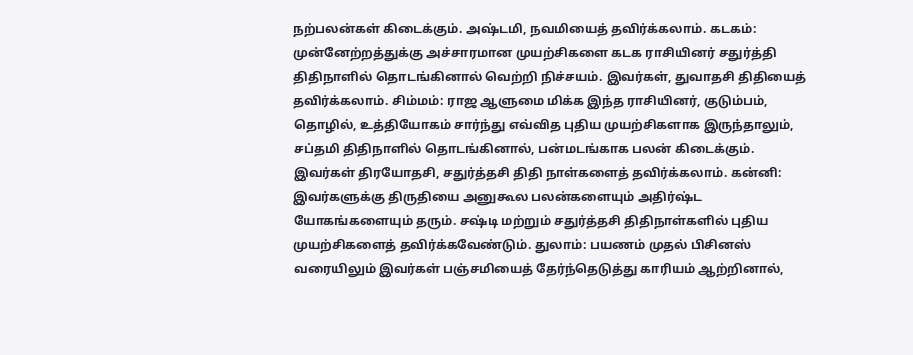நற்பலன்கள் கிடைக்கும். அஷ்டமி, நவமியைத் தவிர்க்கலாம். கடகம்: முன்னேற்றத்துக்கு அச்சாரமான முயற்சிகளை கடக ராசியினர் சதுர்த்தி திதிநாளில் தொடங்கினால் வெற்றி நிச்சயம். இவர்கள், துவாதசி திதியைத் தவிர்க்கலாம். சிம்மம்: ராஜ ஆளுமை மிக்க இந்த ராசியினர், குடும்பம், தொழில், உத்தியோகம் சார்ந்து எவ்வித புதிய முயற்சிகளாக இருந்தாலும், சப்தமி திதிநாளில் தொடங்கினால், பன்மடங்காக பலன் கிடைக்கும். இவர்கள் திரயோதசி, சதுர்த்தசி திதி நாள்களைத் தவிர்க்கலாம். கன்னி: இவர்களுக்கு திருதியை அனுகூல பலன்களையும் அதிர்ஷ்ட யோகங்களையும் தரும். சஷ்டி மற்றும் சதுர்த்தசி திதிநாள்களில் புதிய முயற்சிகளைத் தவிர்க்கவேண்டும். துலாம்: பயணம் முதல் பிசினஸ் வரையிலும் இவர்கள் பஞ்சமியைத் தேர்ந்தெடுத்து காரியம் ஆற்றினால்,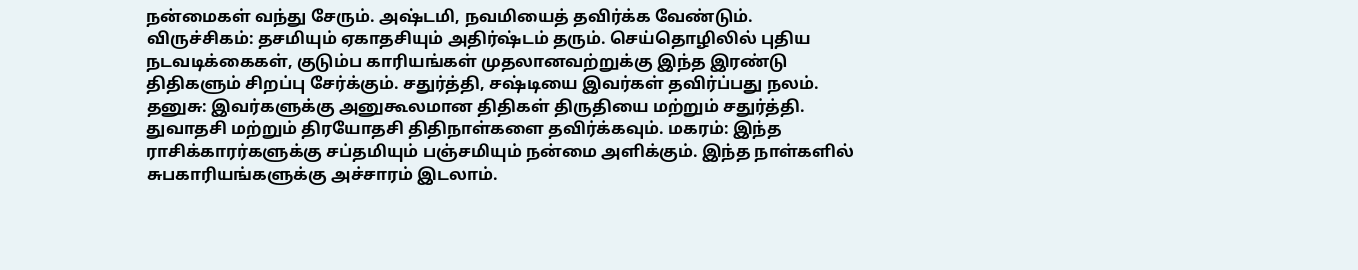நன்மைகள் வந்து சேரும். அஷ்டமி, நவமியைத் தவிர்க்க வேண்டும். விருச்சிகம்: தசமியும் ஏகாதசியும் அதிர்ஷ்டம் தரும். செய்தொழிலில் புதிய நடவடிக்கைகள், குடும்ப காரியங்கள் முதலானவற்றுக்கு இந்த இரண்டு திதிகளும் சிறப்பு சேர்க்கும். சதுர்த்தி, சஷ்டியை இவர்கள் தவிர்ப்பது நலம். தனுசு: இவர்களுக்கு அனுகூலமான திதிகள் திருதியை மற்றும் சதுர்த்தி. துவாதசி மற்றும் திரயோதசி திதிநாள்களை தவிர்க்கவும். மகரம்: இந்த ராசிக்காரர்களுக்கு சப்தமியும் பஞ்சமியும் நன்மை அளிக்கும். இந்த நாள்களில் சுபகாரியங்களுக்கு அச்சாரம் இடலாம்.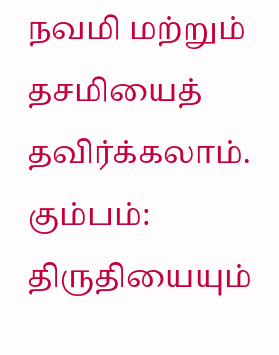நவமி மற்றும் தசமியைத் தவிர்க்கலாம். கும்பம்: திருதியையும்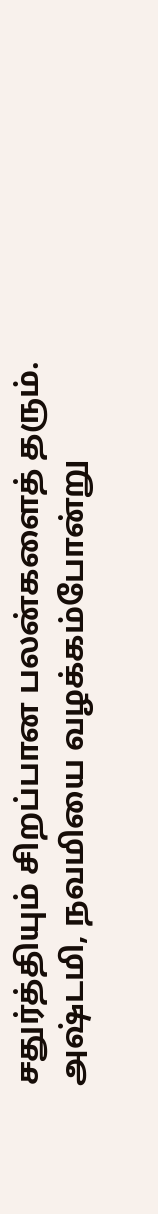சதுர்த்தியும் சிறப்பான பலன்களைத் தரும். அஷ்டமி, நவமியை வழக்கம்போன்று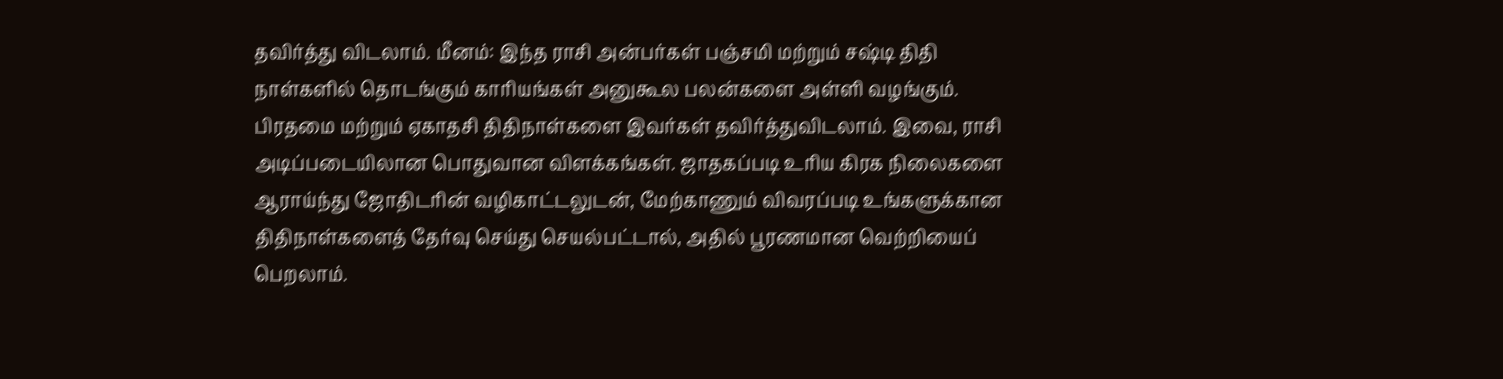தவிர்த்து விடலாம். மீனம்: இந்த ராசி அன்பர்கள் பஞ்சமி மற்றும் சஷ்டி திதி நாள்களில் தொடங்கும் காரியங்கள் அனுகூல பலன்களை அள்ளி வழங்கும். பிரதமை மற்றும் ஏகாதசி திதிநாள்களை இவர்கள் தவிர்த்துவிடலாம். இவை, ராசி அடிப்படையிலான பொதுவான விளக்கங்கள். ஜாதகப்படி உரிய கிரக நிலைகளை ஆராய்ந்து ஜோதிடரின் வழிகாட்டலுடன், மேற்காணும் விவரப்படி உங்களுக்கான திதிநாள்களைத் தேர்வு செய்து செயல்பட்டால், அதில் பூரணமான வெற்றியைப் பெறலாம்.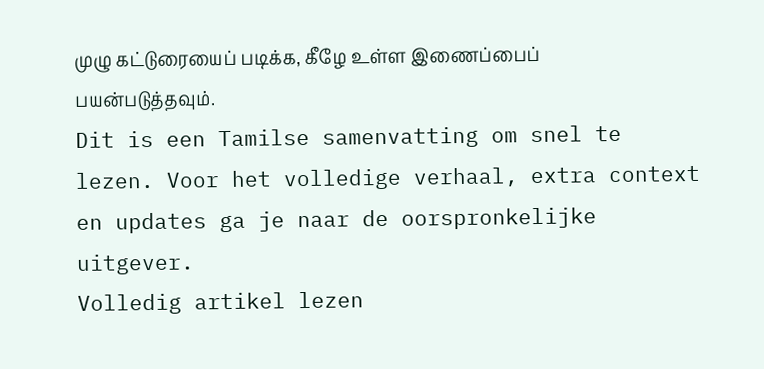முழு கட்டுரையைப் படிக்க, கீழே உள்ள இணைப்பைப் பயன்படுத்தவும்.
Dit is een Tamilse samenvatting om snel te lezen. Voor het volledige verhaal, extra context en updates ga je naar de oorspronkelijke uitgever.
Volledig artikel lezen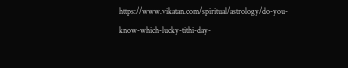https://www.vikatan.com/spiritual/astrology/do-you-know-which-lucky-tithi-day-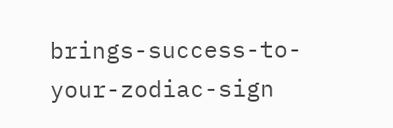brings-success-to-your-zodiac-sign